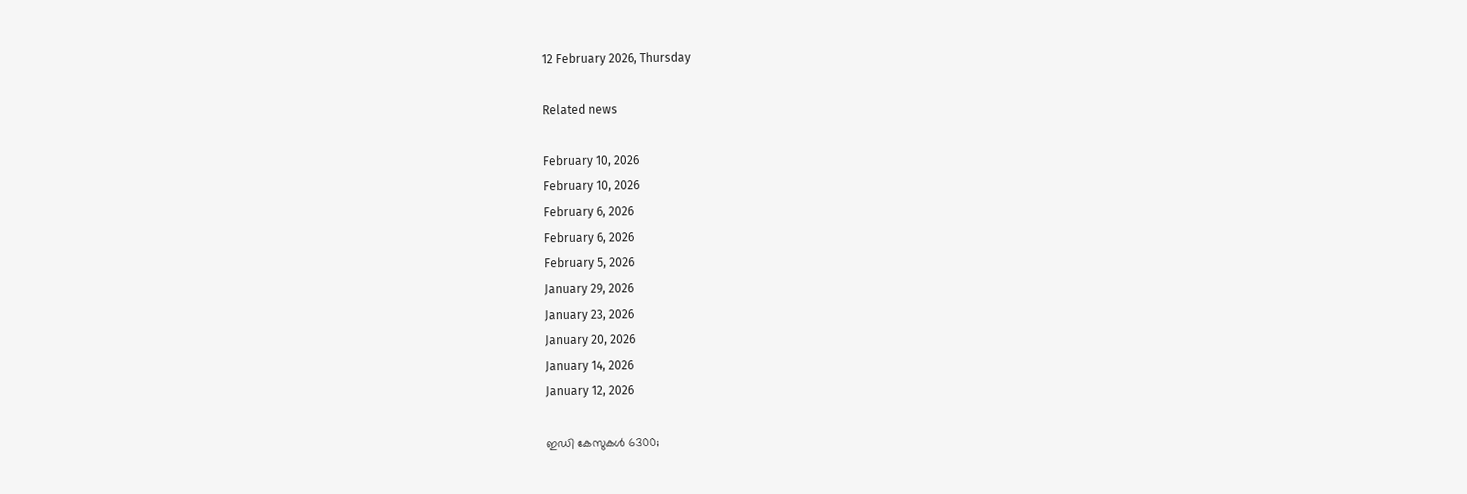12 February 2026, Thursday

Related news

February 10, 2026
February 10, 2026
February 6, 2026
February 6, 2026
February 5, 2026
January 29, 2026
January 23, 2026
January 20, 2026
January 14, 2026
January 12, 2026

ഇഡി കേസുകള്‍ 6300;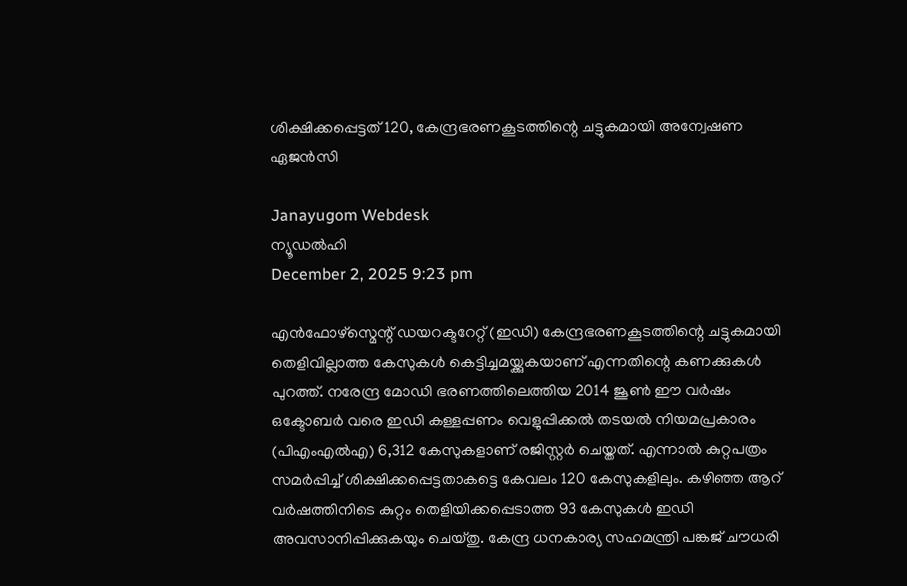ശിക്ഷിക്കപ്പെട്ടത് 120, കേന്ദ്രഭരണകൂടത്തിന്റെ ചട്ടുകമായി അന്വേഷണ ഏജന്‍സി

Janayugom Webdesk
ന്യൂഡല്‍ഹി
December 2, 2025 9:23 pm

എന്‍ഫോഴ്സ്മെന്റ് ഡയറക്ടറേറ്റ് (ഇഡി) കേന്ദ്രഭരണകൂടത്തിന്റെ ചട്ടുകമായി തെളിവില്ലാത്ത കേസുകള്‍ കെട്ടിച്ചമയ്ക്കുകയാണ് എന്നതിന്റെ കണക്കുകള്‍ പുറത്ത്. നരേന്ദ്ര മോഡി ഭരണത്തിലെത്തിയ 2014 ജൂണ്‍ ഈ വര്‍ഷം ഒക്ടോബര്‍ വരെ ഇഡി കള്ളപ്പണം വെളുപ്പിക്കല്‍ തടയല്‍ നിയമപ്രകാരം (പിഎംഎല്‍എ) 6,312 കേസുകളാണ് രജിസ്റ്റര്‍ ചെയ്തത്. എന്നാല്‍ കുറ്റപത്രം സമര്‍പ്പിച്ച് ശിക്ഷിക്കപ്പെട്ടതാകട്ടെ കേവലം 120 കേസുകളിലും. കഴിഞ്ഞ ആറ് വര്‍ഷത്തിനിടെ കുറ്റം തെളിയിക്കപ്പെടാത്ത 93 കേസുകള്‍ ഇഡി അവസാനിപ്പിക്കുകയും ചെയ്തു. കേന്ദ്ര ധനകാര്യ സഹമന്ത്രി പങ്കജ് ചൗധരി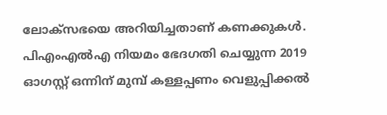ലോക്‌സഭയെ അറിയിച്ചതാണ് കണക്കുകള്‍. പിഎംഎല്‍എ നിയമം ഭേദഗതി ചെയ്യുന്ന 2019 ഓഗസ്റ്റ് ഒന്നിന് മുമ്പ് കള്ളപ്പണം വെളുപ്പിക്കല്‍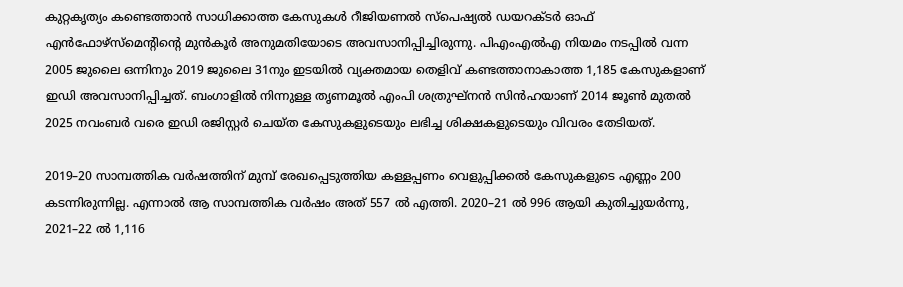കുറ്റകൃത്യം കണ്ടെത്താന്‍ സാധിക്കാത്ത കേസുകള്‍ റീജിയണല്‍ സ്പെഷ്യല്‍ ഡയറക്ടര്‍ ഓഫ് എന്‍ഫോഴ്സ്മെന്റിന്റെ മുന്‍കൂര്‍ അനുമതിയോടെ അവസാനിപ്പിച്ചിരുന്നു. പിഎംഎല്‍എ നിയമം നടപ്പില്‍ വന്ന 2005 ജുലൈ ഒന്നിനും 2019 ജുലൈ 31നും ഇടയില്‍ വ്യക്തമായ തെളിവ് കണ്ടത്താനാകാത്ത 1,185 കേസുകളാണ് ഇഡി അവസാനിപ്പിച്ചത്. ബംഗാളില്‍ നിന്നുള്ള തൃണമൂല്‍ എംപി ശത്രുഘ്‌നൻ സിൻഹയാണ് 2014 ജൂണ്‍ മുതല്‍ 2025 നവംബര്‍ വരെ ഇഡി രജിസ്റ്റര്‍ ചെയ്ത കേസുകളുടെയും ലഭിച്ച ശിക്ഷകളുടെയും വിവരം തേടിയത്.

2019–20 സാമ്പത്തിക വർഷത്തിന് മുമ്പ് രേഖപ്പെടുത്തിയ കള്ളപ്പണം വെളുപ്പിക്കല്‍ കേസുകളുടെ എണ്ണം 200 കടന്നിരുന്നില്ല. എന്നാല്‍ ആ സാമ്പത്തിക വർഷം അത് 557 ൽ എത്തി. 2020–21 ൽ 996 ആയി കുതിച്ചുയർന്നു, 2021–22 ൽ 1,116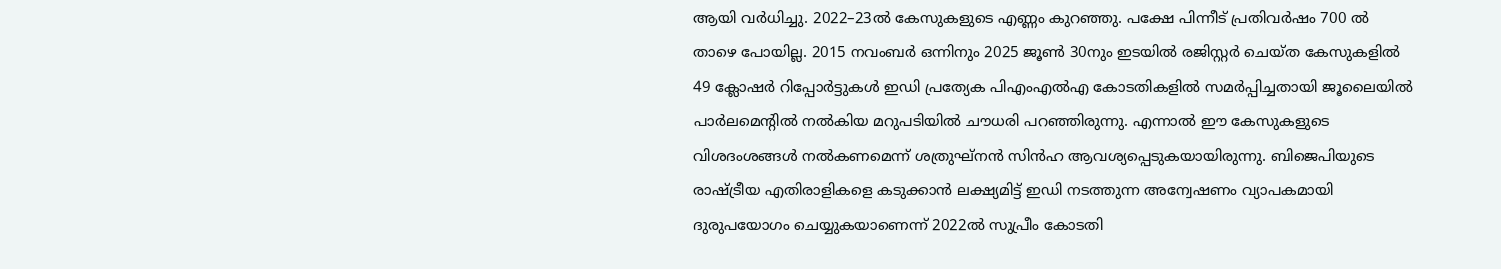ആയി വർധിച്ചു. 2022–23ല്‍ കേസുകളുടെ എണ്ണം കുറഞ്ഞു. പക്ഷേ പിന്നീട് പ്രതിവർഷം 700 ൽ താഴെ പോയില്ല. 2015 നവംബർ ഒന്നിനും 2025 ജൂൺ 30നും ഇടയിൽ രജിസ്റ്റർ ചെയ്ത കേസുകളിൽ 49 ക്ലോഷർ റിപ്പോർട്ടുകൾ ഇഡി പ്രത്യേക പിഎംഎൽഎ കോടതികളിൽ സമർപ്പിച്ചതായി ജൂലൈയിൽ പാർലമെന്റിൽ നൽകിയ മറുപടിയിൽ ചൗധരി പറഞ്ഞിരുന്നു. എന്നാല്‍ ഈ കേസുകളുടെ വിശദംശങ്ങള്‍ നല്‍കണമെന്ന് ശത്രുഘ്‌നൻ സിൻഹ ആവശ്യപ്പെടുകയായിരുന്നു. ബിജെപിയുടെ രാഷ്ട്രീയ എതിരാളികളെ കടുക്കാന്‍ ലക്ഷ്യമിട്ട് ഇഡി നടത്തുന്ന അന്വേഷണം വ്യാപകമായി ദുരുപയോഗം ചെയ്യുകയാണെന്ന് 2022ല്‍ സുപ്രീം കോടതി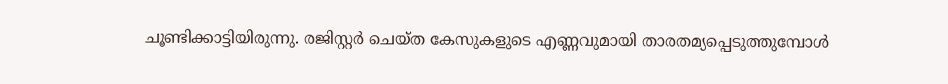ചൂണ്ടിക്കാട്ടിയിരുന്നു. രജിസ്റ്റർ ചെയ്ത കേസുകളുടെ എണ്ണവുമായി താരതമ്യപ്പെടുത്തുമ്പോൾ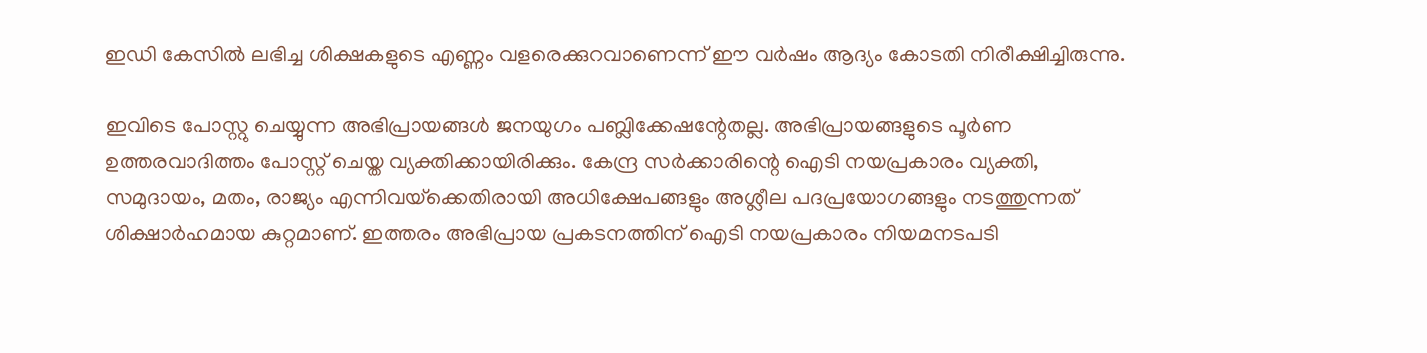ഇഡി കേസില്‍ ലഭിച്ച ശിക്ഷകളുടെ എണ്ണം വളരെക്കുറവാണെന്ന് ഈ വർഷം ആദ്യം കോടതി നിരീക്ഷിച്ചിരുന്നു.

ഇവിടെ പോസ്റ്റു ചെയ്യുന്ന അഭിപ്രായങ്ങള്‍ ജനയുഗം പബ്ലിക്കേഷന്റേതല്ല. അഭിപ്രായങ്ങളുടെ പൂര്‍ണ ഉത്തരവാദിത്തം പോസ്റ്റ് ചെയ്ത വ്യക്തിക്കായിരിക്കും. കേന്ദ്ര സര്‍ക്കാരിന്റെ ഐടി നയപ്രകാരം വ്യക്തി, സമുദായം, മതം, രാജ്യം എന്നിവയ്‌ക്കെതിരായി അധിക്ഷേപങ്ങളും അശ്ലീല പദപ്രയോഗങ്ങളും നടത്തുന്നത് ശിക്ഷാര്‍ഹമായ കുറ്റമാണ്. ഇത്തരം അഭിപ്രായ പ്രകടനത്തിന് ഐടി നയപ്രകാരം നിയമനടപടി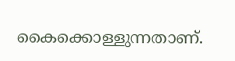കൈക്കൊള്ളുന്നതാണ്.